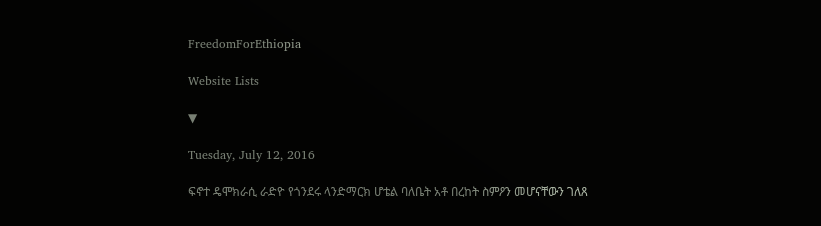FreedomForEthiopia

Website Lists

▼

Tuesday, July 12, 2016

ፍኖተ ዴሞክራሲ ራድዮ የጎንደሩ ላንድማርክ ሆቴል ባለቤት አቶ በረከት ስምዖን መሆናቸውን ገለጸ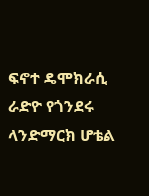ፍኖተ ዴሞክራሲ ራድዮ የጎንደሩ ላንድማርክ ሆቴል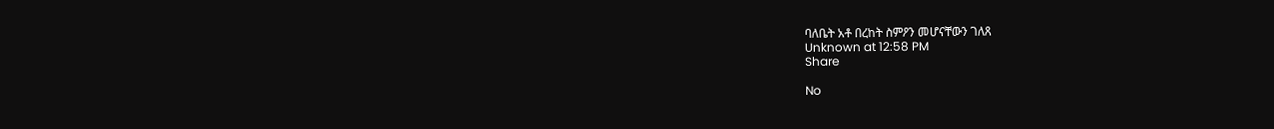ባለቤት አቶ በረከት ስምዖን መሆናቸውን ገለጸ
Unknown at 12:58 PM
Share

No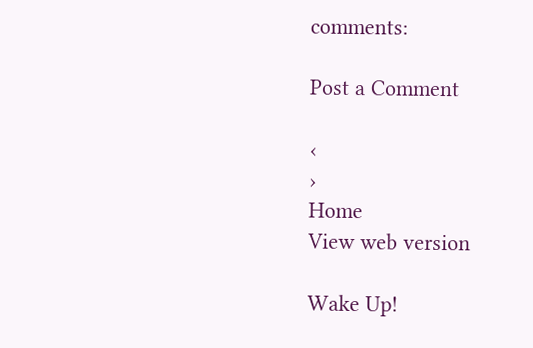comments:

Post a Comment

‹
›
Home
View web version

Wake Up!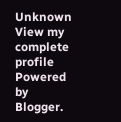Unknown
View my complete profile
Powered by Blogger.